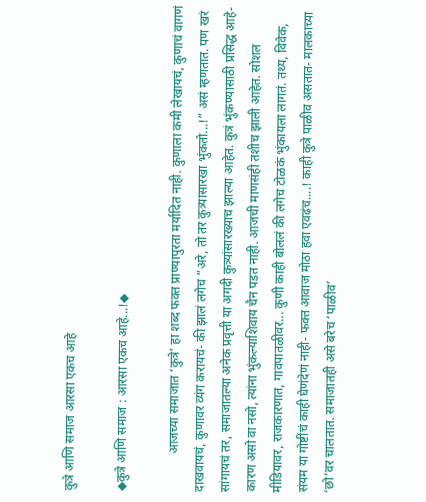कुत्रे आणि समाज आरसा एकच आहे

◆कुत्रे आणि समाज : आरसा एकच आहे...!◆

            आजच्या समाजात ‘कुत्रे’ हा शब्द फक्त प्राण्यापुरता मर्यादित नाही. कुणाला कमी लेखायचं, कुणाचं वागणं दाखवायचं, कुणावर व्यंग करायचं- की झालं लगेच “अरे, तो तर कुत्र्यासारखा भुंकतो...!” असं म्हणतात. पण खरं सांगायचं तर, समाजातल्या अनेक प्रवृत्ती या अगदी कुत्र्यांसारख्याच झाल्या आहेत. कुत्रं भुंकण्यासाठी प्रसिद्ध आहे- कारण असो वा नसो, त्यांना भुंकल्याशिवाय चैन पडत नाही. आजची माणसंही तशीच झाली आहेत. सोशल मीडियावर, राजकारणात, गावपातळीवर... कुणी काही बोललं की लगेच टोळकं भुंकायला लागतं. तथ्य, विवेक, संयम या गोष्टींचं काही घेणंदेणं नाही- फक्त आवाज मोठा हवा एवढंच....! काही कुत्रे पाळीव असतात- मालकाच्या ‘छो’वर चालतात. समाजातही असे बरेच ‘पाळीव’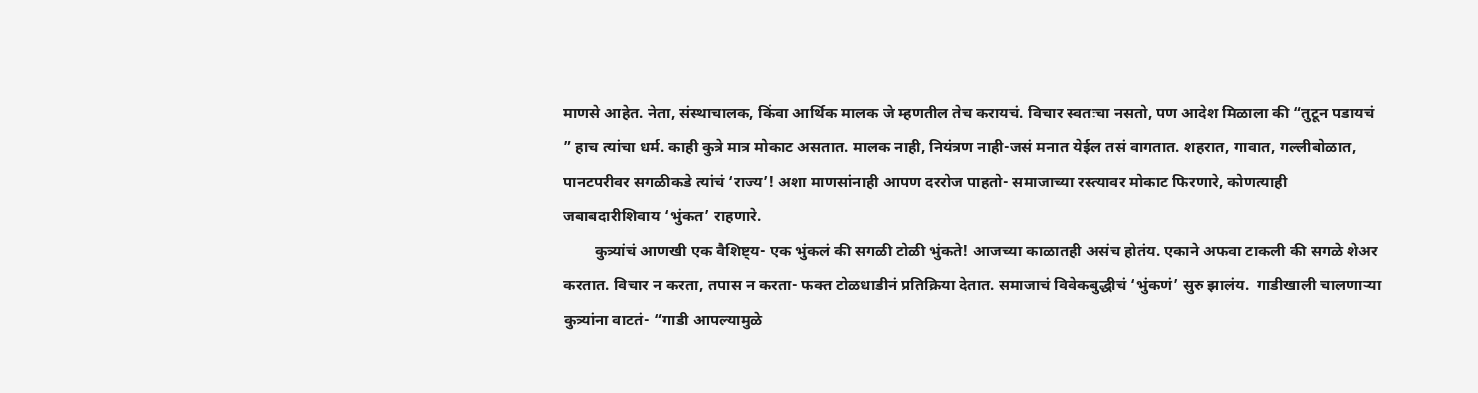माणसे आहेत. नेता, संस्थाचालक, किंवा आर्थिक मालक जे म्हणतील तेच करायचं. विचार स्वतःचा नसतो, पण आदेश मिळाला की “तुटून पडायचं ” हाच त्यांचा धर्म. काही कुत्रे मात्र मोकाट असतात. मालक नाही, नियंत्रण नाही-जसं मनात येईल तसं वागतात. शहरात, गावात, गल्लीबोळात, पानटपरीवर सगळीकडे त्यांचं ‘राज्य’! अशा माणसांनाही आपण दररोज पाहतो- समाजाच्या रस्त्यावर मोकाट फिरणारे, कोणत्याही जबाबदारीशिवाय ‘भुंकत’ राहणारे.
        कुत्र्यांचं आणखी एक वैशिष्ट्य- एक भुंकलं की सगळी टोळी भुंकते! आजच्या काळातही असंच होतंय. एकाने अफवा टाकली की सगळे शेअर करतात. विचार न करता, तपास न करता- फक्त टोळधाडीनं प्रतिक्रिया देतात. समाजाचं विवेकबुद्धीचं ‘भुंकणं’ सुरु झालंय.  गाडीखाली चालणाऱ्या कुत्र्यांना वाटतं- “गाडी आपल्यामुळे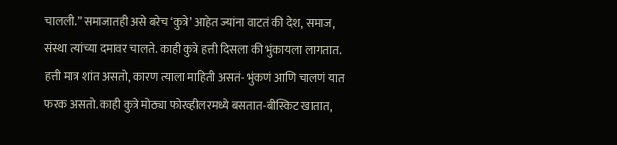चालली.” समाजातही असे बरेच ‘कुत्रे’ आहेत ज्यांना वाटतं की देश, समाज, संस्था त्यांच्या दमावर चालते. काही कुत्रे हत्ती दिसला की भुंकायला लागतात. हत्ती मात्र शांत असतो, कारण त्याला माहिती असतं- भुंकणं आणि चालणं यात फरक असतो. काही कुत्रे मोठ्या फोरव्हीलरमध्ये बसतात-बीस्किट खातात,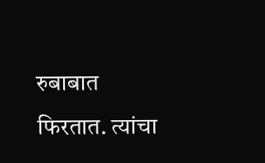रुबाबात फिरतात. त्यांचा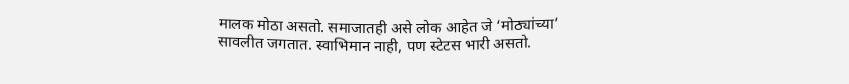मालक मोठा असतो. समाजातही असे लोक आहेत जे ‘मोठ्यांच्या’ सावलीत जगतात. स्वाभिमान नाही, पण स्टेटस भारी असतो.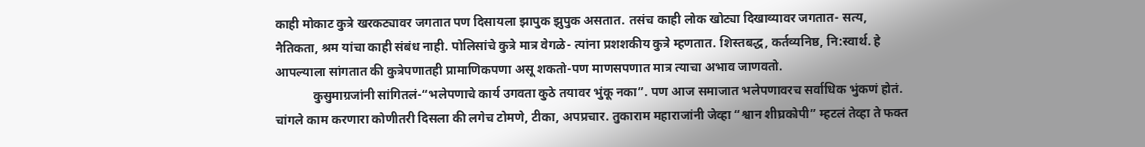काही मोकाट कुत्रे खरकट्यावर जगतात पण दिसायला झापुक झुपुक असतात. तसंच काही लोक खोट्या दिखाव्यावर जगतात- सत्य, नैतिकता, श्रम यांचा काही संबंध नाही. पोलिसांचे कुत्रे मात्र वेगळे- त्यांना प्रशशकीय कुत्रे म्हणतात. शिस्तबद्ध, कर्तव्यनिष्ठ, नि:स्वार्थ. हे आपल्याला सांगतात की कुत्रेपणातही प्रामाणिकपणा असू शकतो-पण माणसपणात मात्र त्याचा अभाव जाणवतो.
            कुसुमाग्रजांनी सांगितलं-“भलेपणाचे कार्य उगवता कुठे तयावर भुंकू नका”. पण आज समाजात भलेपणावरच सर्वाधिक भुंकणं होतं. चांगले काम करणारा कोणीतरी दिसला की लगेच टोमणे, टीका, अपप्रचार. तुकाराम महाराजांनी जेव्हा “श्वान शीघ्रकोपी” म्हटलं तेव्हा ते फक्त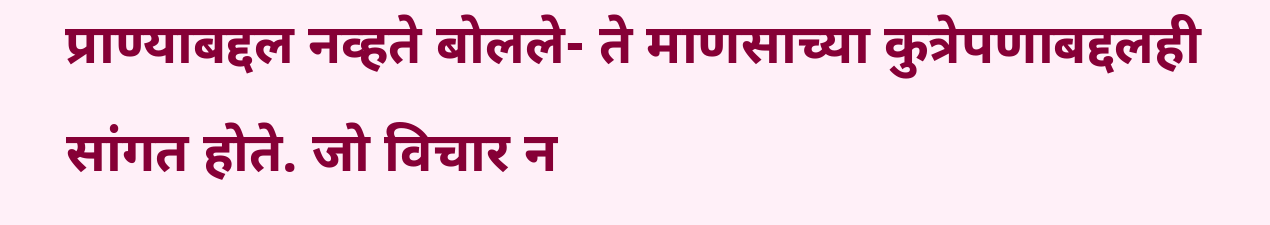प्राण्याबद्दल नव्हते बोलले- ते माणसाच्या कुत्रेपणाबद्दलही सांगत होते. जो विचार न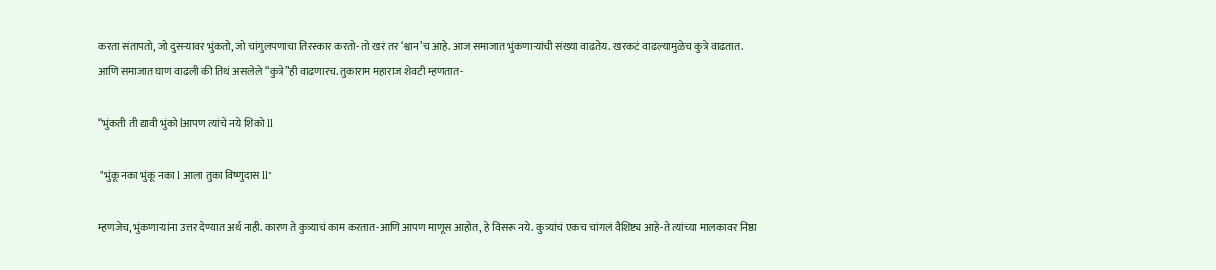करता संतापतो, जो दुसऱ्यावर भुंकतो, जो चांगुलपणाचा तिरस्कार करतो- तो खरं तर ‘श्वान’च आहे. आज समाजात भुंकणाऱ्यांची संख्या वाढतेय. खरकटं वाढल्यामुळेच कुत्रे वाढतात. आणि समाजात घाण वाढली की तिथं असलेले “कुत्रे”ही वाढणारच. तुकाराम महाराज शेवटी म्हणतात-

“भुंकती ती द्यावी भुंको lआपण त्यांचे नये शिको ll

 "भुंकू नका भुंकू नका l आला तुका विष्णुदास ll"

म्हणजेच, भुंकणाऱ्यांना उत्तर देण्यात अर्थ नाही. कारण ते कुत्र्याचं काम करतात-आणि आपण माणूस आहोत, हे विसरू नये. कुत्र्यांचं एकच चांगलं वैशिष्ट्य आहे-ते त्यांच्या मालकावर निष्ठा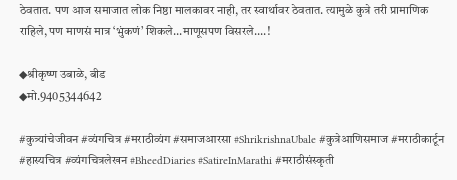ठेवतात. पण आज समाजात लोक निष्ठा मालकावर नाही, तर स्वार्थावर ठेवतात. त्यामुळे कुत्रे तरी प्रामाणिक राहिले, पण माणसं मात्र ‘भुंकणं’ शिकले...माणूसपण विसरले....!

◆श्रीकृष्ण उबाळे, बीड
◆मो.9405344642

#कुत्र्यांचेजीवन #व्यंगचित्र #मराठीव्यंग #समाजआरसा #ShrikrishnaUbale #कुत्रेआणिसमाज #मराठीकार्टून #हास्यचित्र #व्यंगचित्रलेखन #BheedDiaries #SatireInMarathi #मराठीसंस्कृती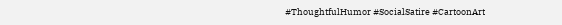#ThoughtfulHumor #SocialSatire #CartoonArt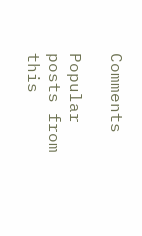Comments

Popular posts from this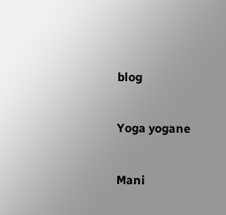blog

Yoga yogane

Mani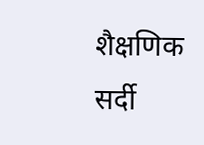शैक्षणिक सर्दी